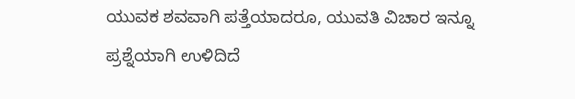ಯುವಕ ಶವವಾಗಿ ಪತ್ತೆಯಾದರೂ, ಯುವತಿ ವಿಚಾರ ಇನ್ನೂ ಪ್ರಶ್ನೆಯಾಗಿ ಉಳಿದಿದೆ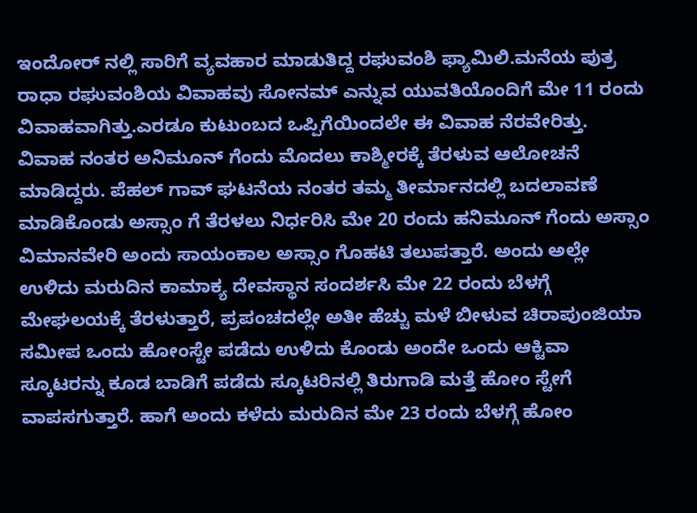ಇಂದೋರ್ ನಲ್ಲಿ ಸಾರಿಗೆ ವ್ಯವಹಾರ ಮಾಡುತಿದ್ದ ರಘುವಂಶಿ ಫ್ಯಾಮಿಲಿ.ಮನೆಯ ಪುತ್ರ ರಾಧಾ ರಘುವಂಶಿಯ ವಿವಾಹವು ಸೋನಮ್ ಎನ್ನುವ ಯುವತಿಯೊಂದಿಗೆ ಮೇ 11 ರಂದು ವಿವಾಹವಾಗಿತ್ತು.ಎರಡೂ ಕುಟುಂಬದ ಒಪ್ಪಿಗೆಯಿಂದಲೇ ಈ ವಿವಾಹ ನೆರವೇರಿತ್ತು.
ವಿವಾಹ ನಂತರ ಅನಿಮೂನ್ ಗೆಂದು ಮೊದಲು ಕಾಶ್ಮೀರಕ್ಕೆ ತೆರಳುವ ಆಲೋಚನೆ ಮಾಡಿದ್ದರು. ಪೆಹಲ್ ಗಾವ್ ಘಟನೆಯ ನಂತರ ತಮ್ಮ ತೀರ್ಮಾನದಲ್ಲಿ ಬದಲಾವಣೆ ಮಾಡಿಕೊಂಡು ಅಸ್ಸಾಂ ಗೆ ತೆರಳಲು ನಿರ್ಧರಿಸಿ ಮೇ 20 ರಂದು ಹನಿಮೂನ್ ಗೆಂದು ಅಸ್ಸಾಂ ವಿಮಾನವೇರಿ ಅಂದು ಸಾಯಂಕಾಲ ಅಸ್ಸಾಂ ಗೊಹಟಿ ತಲುಪತ್ತಾರೆ. ಅಂದು ಅಲ್ಲೇ ಉಳಿದು ಮರುದಿನ ಕಾಮಾಕ್ಯ ದೇವಸ್ಥಾನ ಸಂದರ್ಶಸಿ ಮೇ 22 ರಂದು ಬೆಳಗ್ಗೆ ಮೇಘಲಯಕ್ಕೆ ತೆರಳುತ್ತಾರೆ, ಪ್ರಪಂಚದಲ್ಲೇ ಅತೀ ಹೆಚ್ಚು ಮಳೆ ಬೀಳುವ ಚಿರಾಪುಂಜಿಯಾ ಸಮೀಪ ಒಂದು ಹೋಂಸ್ಟೇ ಪಡೆದು ಉಳಿದು ಕೊಂಡು ಅಂದೇ ಒಂದು ಆಕ್ಟಿವಾ ಸ್ಕೂಟರನ್ನು ಕೂಡ ಬಾಡಿಗೆ ಪಡೆದು ಸ್ಕೂಟರಿನಲ್ಲಿ ತಿರುಗಾಡಿ ಮತ್ತೆ ಹೋಂ ಸ್ಟೇಗೆ ವಾಪಸಗುತ್ತಾರೆ. ಹಾಗೆ ಅಂದು ಕಳೆದು ಮರುದಿನ ಮೇ 23 ರಂದು ಬೆಳಗ್ಗೆ ಹೋಂ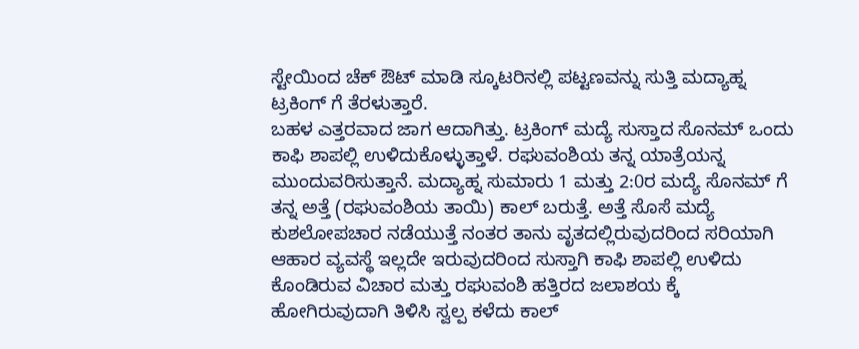ಸ್ಟೇಯಿಂದ ಚೆಕ್ ಔಟ್ ಮಾಡಿ ಸ್ಕೂಟರಿನಲ್ಲಿ ಪಟ್ಟಣವನ್ನು ಸುತ್ತಿ ಮದ್ಯಾಹ್ನ ಟ್ರಕಿಂಗ್ ಗೆ ತೆರಳುತ್ತಾರೆ.
ಬಹಳ ಎತ್ತರವಾದ ಜಾಗ ಆದಾಗಿತ್ತು. ಟ್ರಕಿಂಗ್ ಮದ್ಯೆ ಸುಸ್ತಾದ ಸೊನಮ್ ಒಂದು ಕಾಫಿ ಶಾಪಲ್ಲಿ ಉಳಿದುಕೊಳ್ಳುತ್ತಾಳೆ. ರಘುವಂಶಿಯ ತನ್ನ ಯಾತ್ರೆಯನ್ನ ಮುಂದುವರಿಸುತ್ತಾನೆ. ಮದ್ಯಾಹ್ನ ಸುಮಾರು 1 ಮತ್ತು 2:0ರ ಮದ್ಯೆ ಸೊನಮ್ ಗೆ ತನ್ನ ಅತ್ತೆ (ರಘುವಂಶಿಯ ತಾಯಿ) ಕಾಲ್ ಬರುತ್ತೆ. ಅತ್ತೆ ಸೊಸೆ ಮದ್ಯೆ ಕುಶಲೋಪಚಾರ ನಡೆಯುತ್ತೆ ನಂತರ ತಾನು ವೃತದಲ್ಲಿರುವುದರಿಂದ ಸರಿಯಾಗಿ ಆಹಾರ ವ್ಯವಸ್ಥೆ ಇಲ್ಲದೇ ಇರುವುದರಿಂದ ಸುಸ್ತಾಗಿ ಕಾಫಿ ಶಾಪಲ್ಲಿ ಉಳಿದು ಕೊಂಡಿರುವ ವಿಚಾರ ಮತ್ತು ರಘುವಂಶಿ ಹತ್ತಿರದ ಜಲಾಶಯ ಕ್ಕೆ ಹೋಗಿರುವುದಾಗಿ ತಿಳಿಸಿ ಸ್ವಲ್ಪ ಕಳೆದು ಕಾಲ್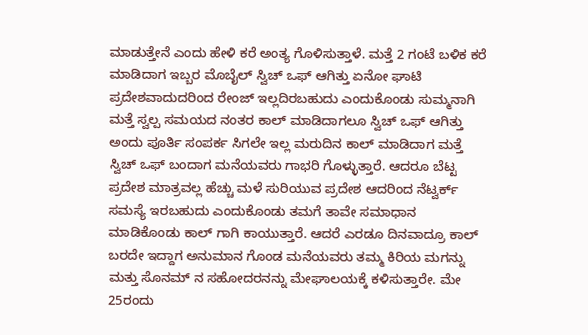ಮಾಡುತ್ತೇನೆ ಎಂದು ಹೇಳಿ ಕರೆ ಅಂತ್ಯ ಗೊಳಿಸುತ್ತಾಳೆ. ಮತ್ತೆ 2 ಗಂಟೆ ಬಳಿಕ ಕರೆ ಮಾಡಿದಾಗ ಇಬ್ಬರ ಮೊಬೈಲ್ ಸ್ವಿಚ್ ಒಫ್ ಆಗಿತ್ತು ಏನೋ ಘಾಟಿ ಪ್ರದೇಶವಾದುದರಿಂದ ರೇಂಜ್ ಇಲ್ಲದಿರಬಹುದು ಎಂದುಕೊಂಡು ಸುಮ್ಮನಾಗಿ ಮತ್ತೆ ಸ್ವಲ್ಪ ಸಮಯದ ನಂತರ ಕಾಲ್ ಮಾಡಿದಾಗಲೂ ಸ್ವಿಚ್ ಒಫ್ ಆಗಿತ್ತು ಅಂದು ಪೂರ್ತಿ ಸಂಪರ್ಕ ಸಿಗಲೇ ಇಲ್ಲ ಮರುದಿನ ಕಾಲ್ ಮಾಡಿದಾಗ ಮತ್ತೆ ಸ್ವಿಚ್ ಒಫ್ ಬಂದಾಗ ಮನೆಯವರು ಗಾಭರಿ ಗೊಳ್ಳುತ್ತಾರೆ. ಆದರೂ ಬೆಟ್ಟ ಪ್ರದೇಶ ಮಾತ್ರವಲ್ಲ ಹೆಚ್ಚು ಮಳೆ ಸುರಿಯುವ ಪ್ರದೇಶ ಆದರಿಂದ ನೆಟ್ವರ್ಕ್ ಸಮಸ್ಯೆ ಇರಬಹುದು ಎಂದುಕೊಂಡು ತಮಗೆ ತಾವೇ ಸಮಾಧಾನ ಮಾಡಿಕೊಂಡು ಕಾಲ್ ಗಾಗಿ ಕಾಯುತ್ತಾರೆ. ಆದರೆ ಎರಡೂ ದಿನವಾದ್ರೂ ಕಾಲ್ ಬರದೇ ಇದ್ದಾಗ ಅನುಮಾನ ಗೊಂಡ ಮನೆಯವರು ತಮ್ಮ ಕಿರಿಯ ಮಗನ್ನು ಮತ್ತು ಸೊನಮ್ ನ ಸಹೋದರನನ್ನು ಮೇಘಾಲಯಕ್ಕೆ ಕಳಿಸುತ್ತಾರೇ. ಮೇ 25ರಂದು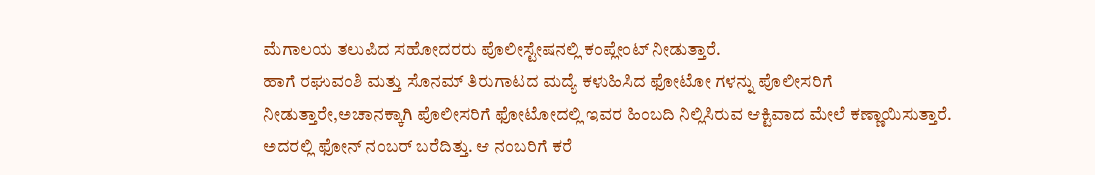ಮೆಗಾಲಯ ತಲುಪಿದ ಸಹೋದರರು ಪೊಲೀಸ್ಟೇಷನಲ್ಲಿ ಕಂಪ್ಲೇಂಟ್ ನೀಡುತ್ತಾರೆ.
ಹಾಗೆ ರಘುವಂಶಿ ಮತ್ತು ಸೊನಮ್ ತಿರುಗಾಟದ ಮದ್ಯೆ ಕಳುಹಿಸಿದ ಫೋಟೋ ಗಳನ್ನು ಪೊಲೀಸರಿಗೆ ನೀಡುತ್ತಾರೇ,ಅಚಾನಕ್ಕಾಗಿ ಪೊಲೀಸರಿಗೆ ಫೋಟೋದಲ್ಲಿ ಇವರ ಹಿಂಬದಿ ನಿಲ್ಲಿಸಿರುವ ಆಕ್ಟಿವಾದ ಮೇಲೆ ಕಣ್ಣಾಯಿಸುತ್ತಾರೆ. ಅದರಲ್ಲಿ ಫೋನ್ ನಂಬರ್ ಬರೆದಿತ್ತು. ಆ ನಂಬರಿಗೆ ಕರೆ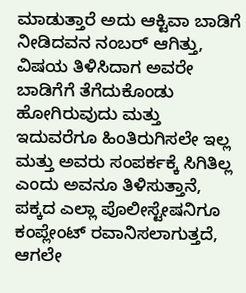ಮಾಡುತ್ತಾರೆ ಅದು ಆಕ್ಟಿವಾ ಬಾಡಿಗೆ ನೀಡಿದವನ ನಂಬರ್ ಆಗಿತ್ತು, ವಿಷಯ ತಿಳಿಸಿದಾಗ ಅವರೇ ಬಾಡಿಗೆಗೆ ತೆಗೆದುಕೊಂಡು ಹೋಗಿರುವುದು ಮತ್ತು ಇದುವರೆಗೂ ಹಿಂತಿರುಗಿಸಲೇ ಇಲ್ಲ ಮತ್ತು ಅವರು ಸಂಪರ್ಕಕ್ಕೆ ಸಿಗಿತಿಲ್ಲ ಎಂದು ಅವನೂ ತಿಳಿಸುತ್ತಾನೆ, ಪಕ್ಕದ ಎಲ್ಲಾ ಪೊಲೀಸ್ಟೇಷನಿಗೂ ಕಂಪ್ಲೇಂಟ್ ರವಾನಿಸಲಾಗುತ್ತದೆ, ಆಗಲೇ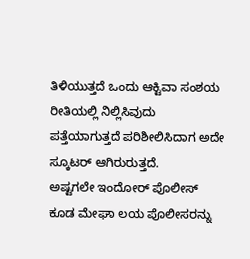ತಿಳಿಯುತ್ತದೆ ಒಂದು ಆಕ್ಟಿವಾ ಸಂಶಯ ರೀತಿಯಲ್ಲಿ ನಿಲ್ಲಿಸಿವುದು ಪತ್ತೆಯಾಗುತ್ತದೆ ಪರಿಶೀಲಿಸಿದಾಗ ಅದೇ ಸ್ಕೂಟರ್ ಆಗಿರುರುತ್ತದೆ.
ಅಷ್ಟಗಲೇ ಇಂದೋರ್ ಪೊಲೀಸ್ ಕೂಡ ಮೇಘಾ ಲಯ ಪೊಲೀಸರನ್ನು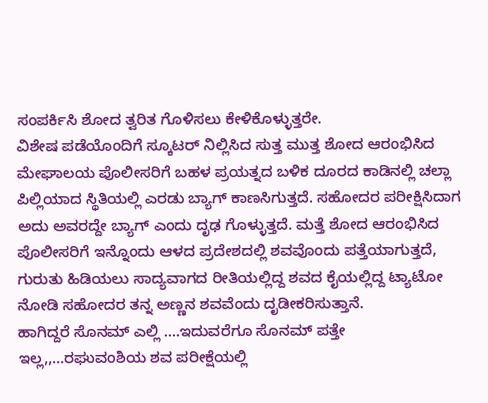ಸಂಪರ್ಕಿಸಿ ಶೋದ ತ್ವರಿತ ಗೊಳಿಸಲು ಕೇಳಿಕೊಳ್ಳುತ್ತರೇ.
ವಿಶೇಷ ಪಡೆಯೊಂದಿಗೆ ಸ್ಕೂಟರ್ ನಿಲ್ಲಿಸಿದ ಸುತ್ತ ಮುತ್ತ ಶೋದ ಆರಂಭಿಸಿದ ಮೇಘಾಲಯ ಪೊಲೀಸರಿಗೆ ಬಹಳ ಪ್ರಯತ್ನದ ಬಳಿಕ ದೂರದ ಕಾಡಿನಲ್ಲಿ ಚಲ್ಲಾ ಪಿಲ್ಲಿಯಾದ ಸ್ಥಿತಿಯಲ್ಲಿ ಎರಡು ಬ್ಯಾಗ್ ಕಾಣಸಿಗುತ್ತದೆ. ಸಹೋದರ ಪರೀಕ್ಷಿಸಿದಾಗ ಅದು ಅವರದ್ದೇ ಬ್ಯಾಗ್ ಎಂದು ದೃಢ ಗೊಳ್ಳುತ್ತದೆ. ಮತ್ತೆ ಶೋದ ಆರಂಭಿಸಿದ ಪೊಲೀಸರಿಗೆ ಇನ್ನೊಂದು ಆಳದ ಪ್ರದೇಶದಲ್ಲಿ ಶವವೊಂದು ಪತ್ತೆಯಾಗುತ್ತದೆ, ಗುರುತು ಹಿಡಿಯಲು ಸಾದ್ಯವಾಗದ ರೀತಿಯಲ್ಲಿದ್ದ ಶವದ ಕೈಯಲ್ಲಿದ್ದ ಟ್ಯಾಟೋ ನೋಡಿ ಸಹೋದರ ತನ್ನ ಅಣ್ಣನ ಶವವೆಂದು ದೃಡೀಕರಿಸುತ್ತಾನೆ.
ಹಾಗಿದ್ದರೆ ಸೊನಮ್ ಎಲ್ಲಿ ….ಇದುವರೆಗೂ ಸೊನಮ್ ಪತ್ತೇ ಇಲ್ಲ,,…ರಘುವಂಶಿಯ ಶವ ಪರೀಕ್ಷೆಯಲ್ಲಿ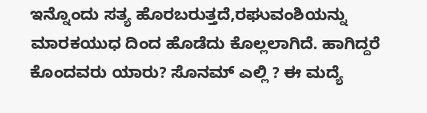ಇನ್ನೊಂದು ಸತ್ಯ ಹೊರಬರುತ್ತದೆ,ರಘುವಂಶಿಯನ್ನು ಮಾರಕಯುಧ ದಿಂದ ಹೊಡೆದು ಕೊಲ್ಲಲಾಗಿದೆ. ಹಾಗಿದ್ದರೆ ಕೊಂದವರು ಯಾರು? ಸೊನಮ್ ಎಲ್ಲಿ ? ಈ ಮದ್ಯೆ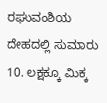ರಘುವಂಶಿಯ ದೇಹದಲ್ಲಿ ಸುಮಾರು 10. ಲಕ್ಷಕ್ಕೂ ಮಿಕ್ಕ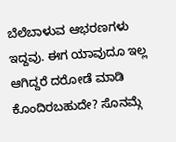ಬೆಲೆಬಾಳುವ ಆಭರಣಗಳು ಇದ್ದವು. ಈಗ ಯಾವುದೂ ಇಲ್ಲ ಆಗಿದ್ದರೆ ದರೋಡೆ ಮಾಡಿ ಕೊಂದಿರಬಹುದೇ? ಸೊನಮ್ಗೆ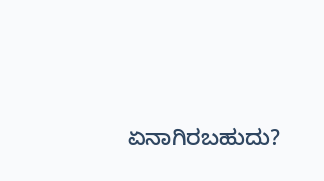ಏನಾಗಿರಬಹುದು?